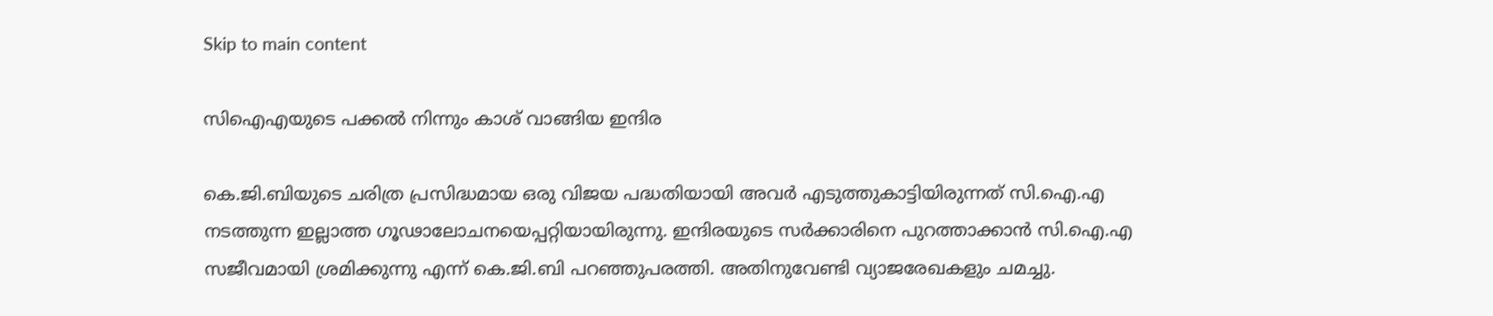Skip to main content

സിഐഎയുടെ പക്കൽ നിന്നും കാശ് വാങ്ങിയ ഇന്ദിര

കെ.ജി.ബിയുടെ ചരിത്ര പ്രസിദ്ധമായ ഒരു വിജയ പദ്ധതിയായി അവര്‍ എടുത്തുകാട്ടിയിരുന്നത് സി.ഐ.എ നടത്തുന്ന ഇല്ലാത്ത ഗൂഢാലോചനയെപ്പറ്റിയായിരുന്നു. ഇന്ദിരയുടെ സര്‍ക്കാരിനെ പുറത്താക്കാന്‍ സി.ഐ.എ സജീവമായി ശ്രമിക്കുന്നു എന്ന് കെ.ജി.ബി പറഞ്ഞുപരത്തി. അതിനുവേണ്ടി വ്യാജരേഖകളും ചമച്ചു.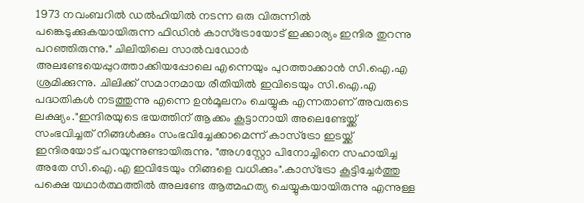1973 നവംബറില്‍ ഡല്‍ഹിയില്‍ നടന്ന ഒരു വിരുന്നില്‍ പങ്കെടുക്കുകയായിരുന്ന ഫിഡിന്‍ കാസ്ട്രോയോട് ഇക്കാര്യം ഇന്ദിര തുറന്നു പറഞ്ഞിരുന്നു." ചിലിയിലെ സാല്‍വഡോര്‍ അലണ്ടേയെപ്പുറത്താക്കിയപ്പോലെ എന്നെയും പുറത്താക്കാന്‍ സി.ഐ.എ ശ്രമിക്കുന്നു. ചിലിക്ക് സമാനമായ രീതിയില്‍ ഇവിടെയും സി.ഐ.എ പദ്ധതികള്‍ നടത്തുന്നു എന്നെ ഉന്‍മൂലനം ചെയ്യുക എന്നതാണ് അവരുടെ ലക്ഷ്യം."ഇന്ദിരയുടെ ഭയത്തിന് ആക്കം കൂട്ടാനായി അലെണ്ടേയ്ക്ക് സംഭവിച്ചത് നിങ്ങള്‍ക്കും സംഭവിച്ചേക്കാമെന്ന് കാസ്ട്രോ ഇടയ്ക്ക് ഇന്ദിരയോട് പറയുന്നുണ്ടായിരുന്നു. "അഗസ്റ്റോ പിനോച്ചിനെ സഹായിച്ച അതേ സി.ഐ.എ ഇവിടേയും നിങ്ങളെ വധിക്കും".കാസ്ട്രോ കൂട്ടിച്ചേര്‍ത്തു പക്ഷെ യഥാര്‍ത്ഥത്തില്‍ അലണ്ടേ ആത്മഹത്യ ചെയ്യുകയായിരുന്നു എന്നുള്ള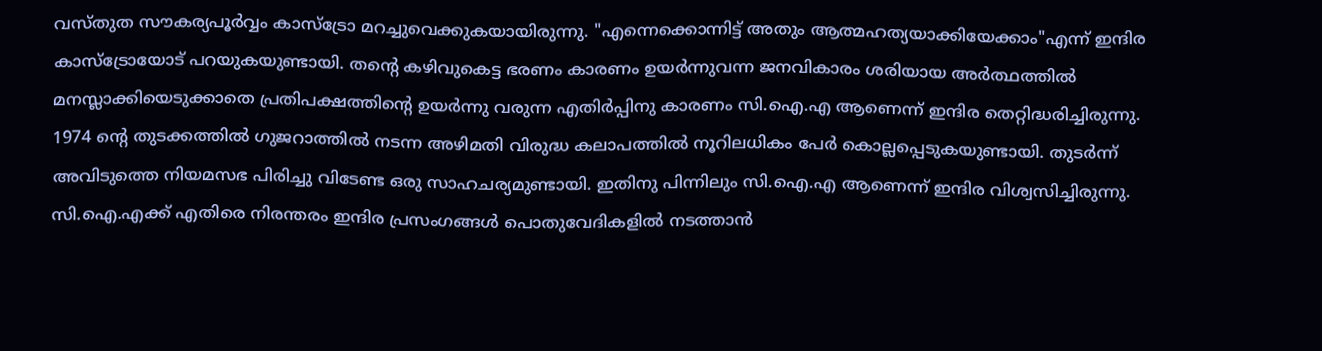വസ്തുത സൗകര്യപൂര്‍വ്വം കാസ്ട്രോ മറച്ചുവെക്കുകയായിരുന്നു. "എന്നെക്കൊന്നിട്ട് അതും ആത്മഹത്യയാക്കിയേക്കാം"എന്ന് ഇന്ദിര കാസ്ട്രോയോട് പറയുകയുണ്ടായി. തന്‍റെ കഴിവുകെട്ട ഭരണം കാരണം ഉയര്‍ന്നുവന്ന ജനവികാരം ശരിയായ അര്‍ത്ഥത്തില്‍ മനസ്ലാക്കിയെടുക്കാതെ പ്രതിപക്ഷത്തിന്‍റെ ഉയര്‍ന്നു വരുന്ന എതിര്‍പ്പിനു കാരണം സി.ഐ.എ ആണെന്ന് ഇന്ദിര തെറ്റിദ്ധരിച്ചിരുന്നു. 1974 ന്‍റെ തുടക്കത്തില്‍ ഗുജറാത്തില്‍ നടന്ന അഴിമതി വിരുദ്ധ കലാപത്തില്‍ നൂറിലധികം പേര്‍ കൊല്ലപ്പെടുകയുണ്ടായി. തുടര്‍ന്ന് അവിടുത്തെ നിയമസഭ പിരിച്ചു വിടേണ്ട ഒരു സാഹചര്യമുണ്ടായി. ഇതിനു പിന്നിലും സി.ഐ.എ ആണെന്ന് ഇന്ദിര വിശ്വസിച്ചിരുന്നു. സി.ഐ.എക്ക് എതിരെ നിരന്തരം ഇന്ദിര പ്രസംഗങ്ങള്‍ പൊതുവേദികളില്‍ നടത്താന്‍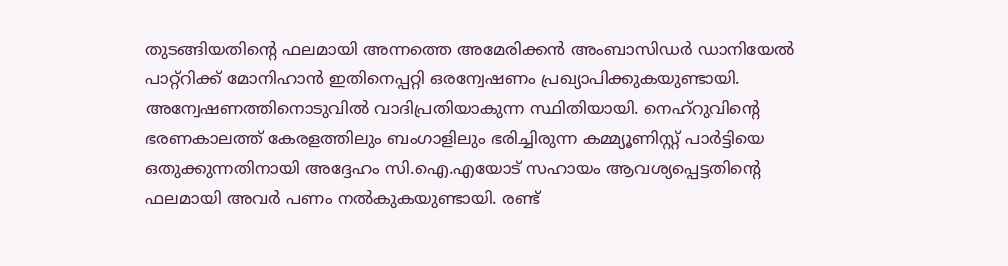തുടങ്ങിയതിന്‍റെ ഫലമായി അന്നത്തെ അമേരിക്കന്‍ അംബാസിഡര്‍ ഡാനിയേല്‍ പാറ്റ്റിക്ക് മോനിഹാന്‍ ഇതിനെപ്പറ്റി ഒരന്വേഷണം പ്രഖ്യാപിക്കുകയുണ്ടായി. അന്വേഷണത്തിനൊടുവില്‍ വാദിപ്രതിയാകുന്ന സ്ഥിതിയായി. നെഹ്റുവിന്‍റെ ഭരണകാലത്ത് കേരളത്തിലും ബംഗാളിലും ഭരിച്ചിരുന്ന കമ്മ്യൂണിസ്റ്റ് പാര്‍ട്ടിയെ ഒതുക്കുന്നതിനായി അദ്ദേഹം സി.ഐ.എയോട് സഹായം ആവശ്യപ്പെട്ടതിന്‍റെ ഫലമായി അവര്‍ പണം നല്‍കുകയുണ്ടായി. രണ്ട്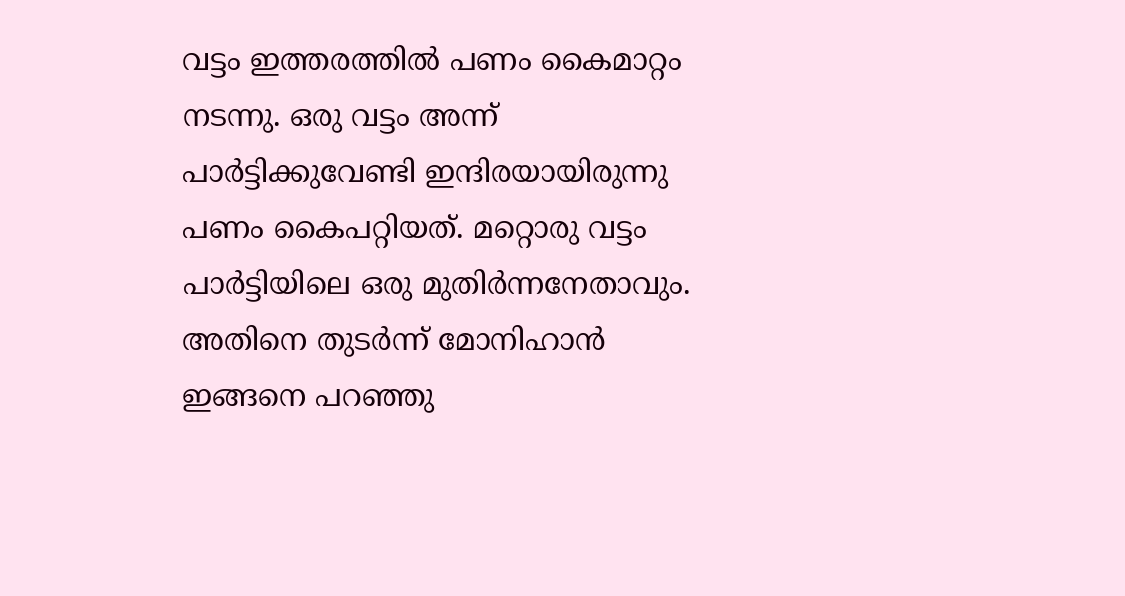വട്ടം ഇത്തരത്തില്‍ പണം കൈമാറ്റം നടന്നു. ഒരു വട്ടം അന്ന് പാര്‍ട്ടിക്കുവേണ്ടി ഇന്ദിരയായിരുന്നു പണം കൈപറ്റിയത്. മറ്റൊരു വട്ടം പാര്‍ട്ടിയിലെ ഒരു മുതിര്‍ന്നനേതാവും. അതിനെ തുടര്‍ന്ന് മോനിഹാന്‍ ഇങ്ങനെ പറഞ്ഞു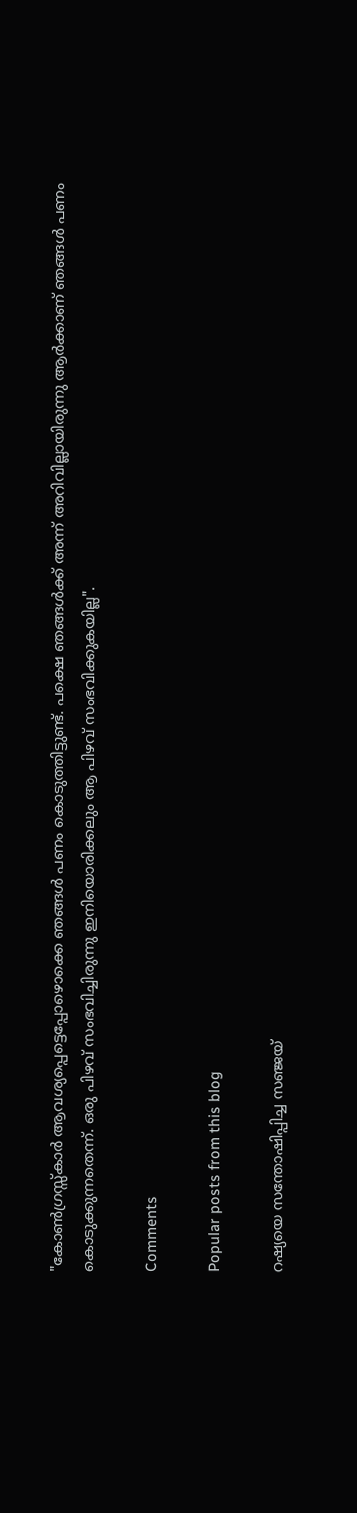"കോണ്‍ഗ്രസ്സ്കാര്‍ ആവശ്യപ്പെട്ടെപ്പോഴൊക്കെ ഞങ്ങള്‍ പണം കൊടുത്തിട്ടുണ്ട്. പക്ഷെ ഞങ്ങള്‍ക്ക് അന്ന് അറിവില്ലായിരുന്നു ആര്‍ക്കാണ് ഞങ്ങള്‍ പണം കൊടുക്കുന്നതെന്ന്. ഒരു പിഴവ് സംഭവിച്ചിരുന്നു ഇനിയൊരിക്കലും ആ പിഴവ് സംഭവിക്കുകയില്ല".

Comments

Popular posts from this blog

റഷ്യയെ സന്തോഷിപ്പിച്ച സഞ്ജയ്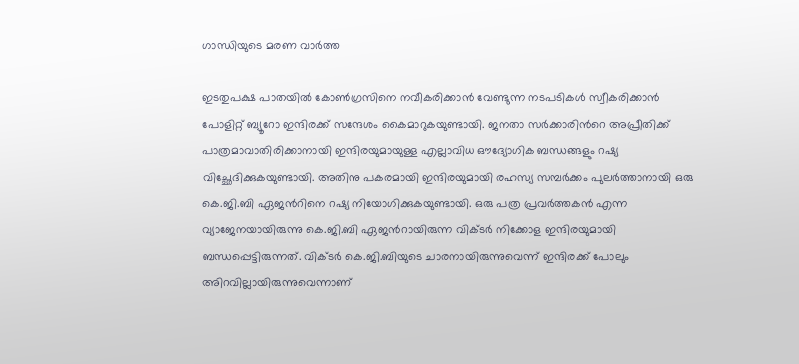ഗാന്ധിയുടെ മരണ വാർത്ത

ഇടതുപക്ഷ പാതയില്‍ കോണ്‍ഗ്രസിനെ നവീകരിക്കാന്‍ വേണ്ടുന്ന നടപടികള്‍ സ്വീകരിക്കാന്‍ പോളിറ്റ് ബ്യൂറോ ഇന്ദിരക്ക് സന്ദേശം കൈമാറുകയുണ്ടായി. ജനതാ സര്‍ക്കാരിന്‍റെ അപ്രീതിക്ക് പാത്രമാവാതിരിക്കാനായി ഇന്ദിരയുമായുള്ള എല്ലാവിധ ഔദ്യോഗിക ബന്ധങ്ങളും റഷ്യ വിച്ഛേദിക്കുകയുണ്ടായി. അതിനു പകരമായി ഇന്ദിരയുമായി രഹസ്യ സമ്പര്‍ക്കം പുലര്‍ത്താനായി ഒരു കെ.ജി.ബി ഏജന്‍റിനെ റഷ്യ നിയോഗിക്കുകയുണ്ടായി. ഒരു പത്ര പ്രവര്‍ത്തകന്‍ എന്ന വ്യാജേനയായിരുന്നു കെ.ജി.ബി ഏജന്‍റായിരുന്ന വിക്ടര്‍ നിക്കോള ഇന്ദിരയുമായി ബന്ധപ്പെട്ടിരുന്നത്. വിക്ടര്‍ കെ.ജി.ബിയുടെ ചാരനായിരുന്നുവെന്ന് ഇന്ദിരക്ക് പോലും അിറവില്ലായിരുന്നുവെന്നാണ്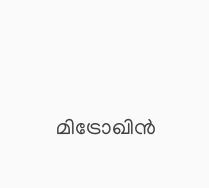മിട്രോഖിൻ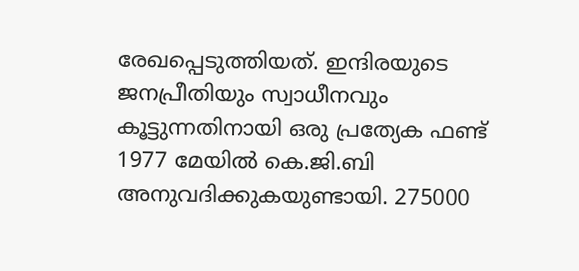രേഖപ്പെടുത്തിയത്. ഇന്ദിരയുടെ ജനപ്രീതിയും സ്വാധീനവും കൂട്ടുന്നതിനായി ഒരു പ്രത്യേക ഫണ്ട് 1977 മേയില്‍ കെ.ജി.ബി അനുവദിക്കുകയുണ്ടായി. 275000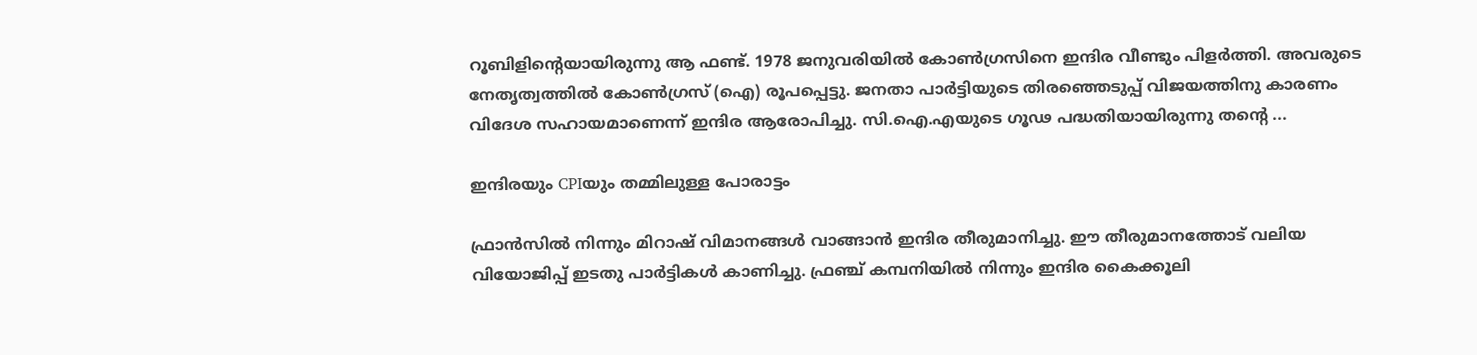റൂബിളിന്‍റെയായിരുന്നു ആ ഫണ്ട്. 1978 ജനുവരിയില്‍ കോണ്‍ഗ്രസിനെ ഇന്ദിര വീണ്ടും പിളര്‍ത്തി. അവരുടെ നേതൃത്വത്തില്‍ കോണ്‍ഗ്രസ് (ഐ) രൂപപ്പെട്ടു. ജനതാ പാര്‍ട്ടിയുടെ തിരഞ്ഞെടുപ്പ് വിജയത്തിനു കാരണം വിദേശ സഹായമാണെന്ന് ഇന്ദിര ആരോപിച്ചു. സി.ഐ.എയുടെ ഗൂഢ പദ്ധതിയായിരുന്നു തന്‍റെ ...

ഇന്ദിരയും CPIയും തമ്മിലുള്ള പോരാട്ടം

ഫ്രാന്‍സില്‍ നിന്നും മിറാഷ് വിമാനങ്ങള്‍ വാങ്ങാന്‍ ഇന്ദിര തീരുമാനിച്ചു. ഈ തീരുമാനത്തോട് വലിയ വിയോജിപ്പ് ഇടതു പാര്‍ട്ടികള്‍ കാണിച്ചു. ഫ്രഞ്ച് കമ്പനിയില്‍ നിന്നും ഇന്ദിര കൈക്കൂലി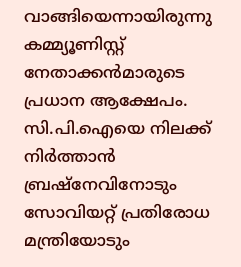വാങ്ങിയെന്നായിരുന്നു കമ്മ്യൂണിസ്റ്റ് നേതാക്കന്‍മാരുടെ പ്രധാന ആക്ഷേപം. സി.പി.ഐയെ നിലക്ക് നിര്‍ത്താന്‍ ബ്രഷ്നേവിനോടും സോവിയറ്റ് പ്രതിരോധ മന്ത്രിയോടും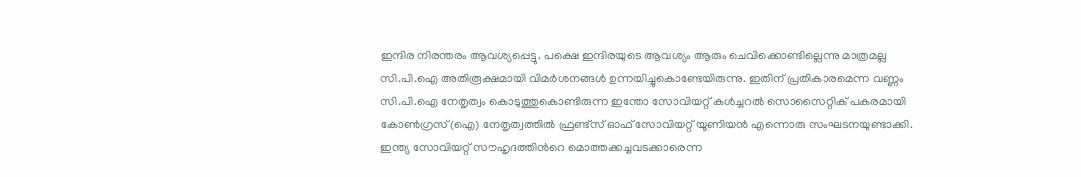ഇന്ദിര നിരന്തരം ആവശ്യപ്പെട്ടു. പക്ഷെ ഇന്ദിരയുടെ ആവശ്യം ആരും ചെവിക്കൊണ്ടില്ലെന്നു മാത്രമല്ല സി.പി.ഐ അതിരൂക്ഷമായി വിമര്‍ശനങ്ങള്‍ ഉന്നയിച്ചുകൊണ്ടേയിരുന്നു. ഇതിന് പ്രതികാരമെന്ന വണ്ണം സി.പി.ഐ നേതൃത്വം കൊടുത്തുകൊണ്ടിരുന്ന ഇന്തോ സോവിയറ്റ് കള്‍ച്ചറല്‍ സൊസൈറ്റിക് പകരമായി കോണ്‍ഗ്രസ്(ഐ) നേതൃത്വത്തില്‍ ഫ്രണ്ട്സ് ഓഫ് സോവിയറ്റ് യൂണിയന്‍ എന്നൊരു സംഘടനയുണ്ടാക്കി. ഇന്ത്യ സോവിയറ്റ് സൗഹൃദത്തിന്‍റെ മൊത്തക്കച്ചവടക്കാരെന്ന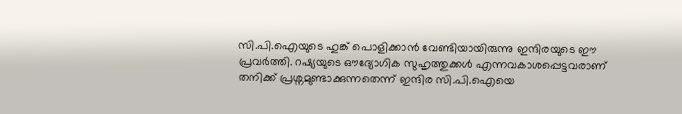സി.പി.ഐയുടെ ഹുങ്ക് പൊളിക്കാന്‍ വേണ്ടിയായിരുന്നു ഇന്ദിരയുടെ ഈ പ്രവര്‍ത്തി. റഷ്യയുടെ ഔദ്യോഗിക സുഹൃത്തുക്കള്‍ എന്നവകാശപ്പെട്ടവരാണ് തനിക്ക് പ്രശ്നമുണ്ടാക്കുന്നതെന്ന് ഇന്ദിര സി.പി.ഐയെ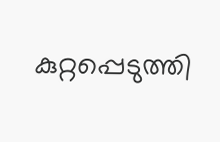കുറ്റപ്പെടുത്തി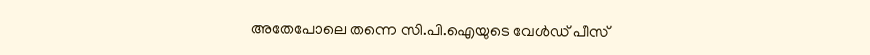അതേപോലെ തന്നെ സി.പി.ഐയുടെ വേള്‍ഡ് പീസ്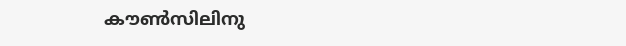കൗണ്‍സിലിനു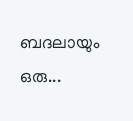ബദലായും ഒരു...